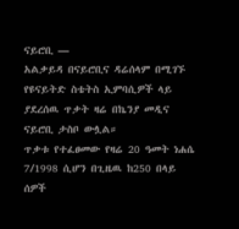ናይሮቢ —
አልቃይዳ በናይሮቢና ዳሬሰላም በሚገኙ የዩናይትድ ስቴትስ ኢምባሲዎች ላይ ያደረሰዉ ጥቃት ዛሬ በኬንያ መዲና ናይሮቢ ታስቦ ውሏል።
ጥቃቱ የተፈፀመው የዛሬ 20 ዓመት ነሐሴ 7/1998 ሲሆን በጊዜዉ ከ250 በላይ ሰዎች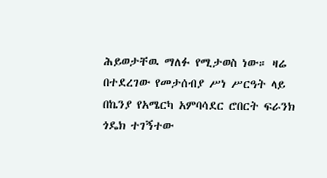ሕይወታቸዉ ማለፉ የሚታወስ ነው። ዛሬ በተደረገው የመታሰብያ ሥነ ሥርዓት ላይ በኬንያ የአሜርካ አምባሳደር ሮበርት ፍራንክ ጎዴክ ተገኝተው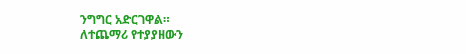ንግግር አድርገዋል።
ለተጨማሪ የተያያዘውን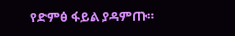የድምፅ ፋይል ያዳምጡ።